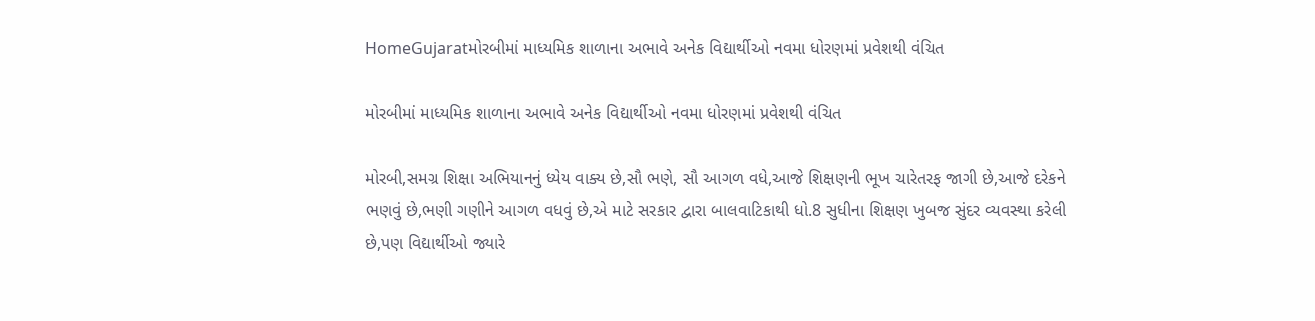HomeGujaratમોરબીમાં માધ્યમિક શાળાના અભાવે અનેક વિદ્યાર્થીઓ નવમા ધોરણમાં પ્રવેશથી વંચિત

મોરબીમાં માધ્યમિક શાળાના અભાવે અનેક વિદ્યાર્થીઓ નવમા ધોરણમાં પ્રવેશથી વંચિત

મોરબી,સમગ્ર શિક્ષા અભિયાનનું ધ્યેય વાક્ય છે,સૌ ભણે, સૌ આગળ વધે,આજે શિક્ષણની ભૂખ ચારેતરફ જાગી છે,આજે દરેકને ભણવું છે,ભણી ગણીને આગળ વધવું છે,એ માટે સરકાર દ્વારા બાલવાટિકાથી ધો.8 સુધીના શિક્ષણ ખુબજ સુંદર વ્યવસ્થા કરેલી છે,પણ વિદ્યાર્થીઓ જ્યારે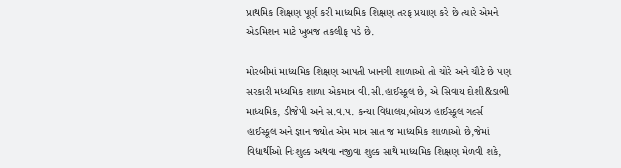પ્રાથમિક શિક્ષણ પૂર્ણ કરી માધ્યમિક શિક્ષણ તરફ પ્રયાણ કરે છે ત્યારે એમને એડમિશન માટે ખુબજ તકલીફ પડે છે.

મોરબીમાં માધ્યમિક શિક્ષણ આપતી ખાનગી શાળાઓ તો ચોરે અને ચૌટે છે પણ સરકારી મધ્યમિક શાળા એકમાત્ર વી.સી.હાઈસ્કૂલ છે, એ સિવાય દોશી&ડાભી માધ્યમિક, ડીજેપી અને સ.વ.પ. કન્યા વિદ્યાલય,બોયઝ હાઈસ્કૂલ ગર્લ્સ હાઈસ્કૂલ અને જ્ઞાન જ્યોત એમ માત્ર સાત જ માધ્યમિક શાળાઓ છે,જેમાં વિદ્યાર્થીઓ નિઃશુલ્ક અથવા નજીવા શુલ્ક સાથે માધ્યમિક શિક્ષણ મેળવી શકે,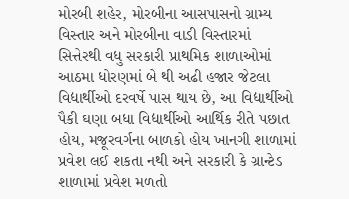મોરબી શહેર, મોરબીના આસપાસનો ગ્રામ્ય વિસ્તાર અને મોરબીના વાડી વિસ્તારમાં સિત્તેરથી વધુ સરકારી પ્રાથમિક શાળાઓમાં આઠમા ધોરણમાં બે થી અઢી હજાર જેટલા વિદ્યાર્થીઓ દરવર્ષે પાસ થાય છે, આ વિદ્યાર્થીઓ પૈકી ઘણા બધા વિદ્યાર્થીઓ આર્થિક રીતે પછાત હોય, મજૂરવર્ગના બાળકો હોય ખાનગી શાળામાં પ્રવેશ લઈ શકતા નથી અને સરકારી કે ગ્રાન્ટેડ શાળામાં પ્રવેશ મળતો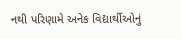નથી પરિણામે અનેક વિદ્યાર્થીઓનું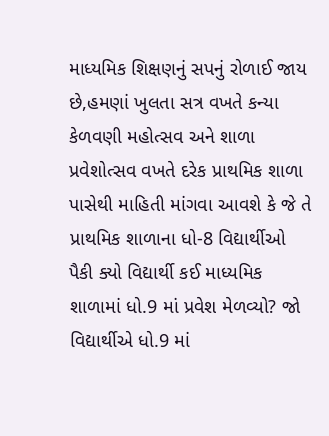માધ્યમિક શિક્ષણનું સપનું રોળાઈ જાય છે,હમણાં ખુલતા સત્ર વખતે કન્યા કેળવણી મહોત્સવ અને શાળા પ્રવેશોત્સવ વખતે દરેક પ્રાથમિક શાળા પાસેથી માહિતી માંગવા આવશે કે જે તે પ્રાથમિક શાળાના ધો-8 વિદ્યાર્થીઓ પૈકી ક્યો વિદ્યાર્થી કઈ માધ્યમિક શાળામાં ધો.9 માં પ્રવેશ મેળવ્યો? જો વિદ્યાર્થીએ ધો.9 માં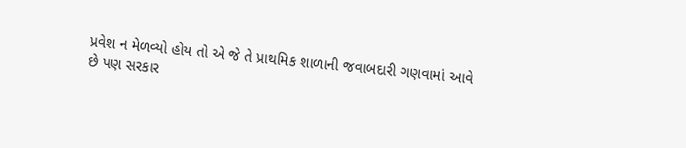પ્રવેશ ન મેળવ્યો હોય તો એ જે તે પ્રાથમિક શાળાની જવાબદારી ગણવામાં આવે છે પણ સરકાર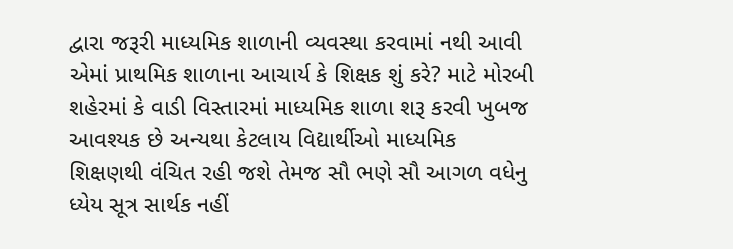દ્વારા જરૂરી માધ્યમિક શાળાની વ્યવસ્થા કરવામાં નથી આવી એમાં પ્રાથમિક શાળાના આચાર્ય કે શિક્ષક શું કરે? માટે મોરબી શહેરમાં કે વાડી વિસ્તારમાં માધ્યમિક શાળા શરૂ કરવી ખુબજ આવશ્યક છે અન્યથા કેટલાય વિદ્યાર્થીઓ માધ્યમિક શિક્ષણથી વંચિત રહી જશે તેમજ સૌ ભણે સૌ આગળ વધેનુ ધ્યેય સૂત્ર સાર્થક નહીં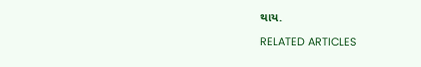થાય.

RELATED ARTICLES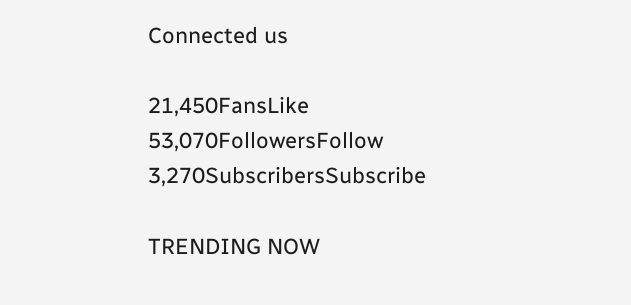Connected us

21,450FansLike
53,070FollowersFollow
3,270SubscribersSubscribe

TRENDING NOW